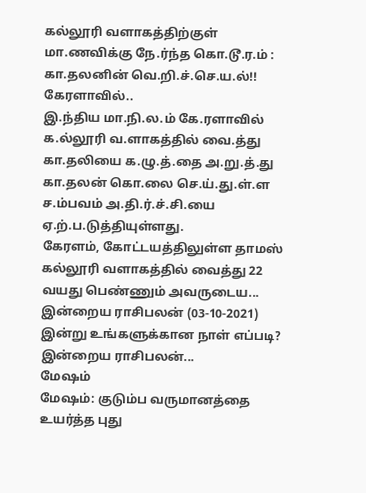கல்லூரி வளாகத்திற்குள் மா.ணவிக்கு நே.ர்ந்த கொ.டூ.ர.ம் : கா.தலனின் வெ.றி.ச்.செ.ய.ல்!!
கேரளாவில்..
இ.ந்திய மா.நி.ல.ம் கே.ரளாவில் க.ல்லூரி வ.ளாகத்தில் வை.த்து கா.தலியை க.ழு.த்.தை அ.று.த்.து கா.தலன் கொ.லை செ.ய்.து.ள்.ள ச.ம்பவம் அ.தி.ர்.ச்.சி.யை ஏ.ற்.ப.டுத்தியுள்ளது.
கேரளம், கோட்டயத்திலுள்ள தாமஸ் கல்லூரி வளாகத்தில் வைத்து 22 வயது பெண்ணும் அவருடைய...
இன்றைய ராசிபலன் (03-10-2021) இன்று உங்களுக்கான நாள் எப்படி?
இன்றைய ராசிபலன்...
மேஷம்
மேஷம்: குடும்ப வருமானத்தை உயர்த்த புது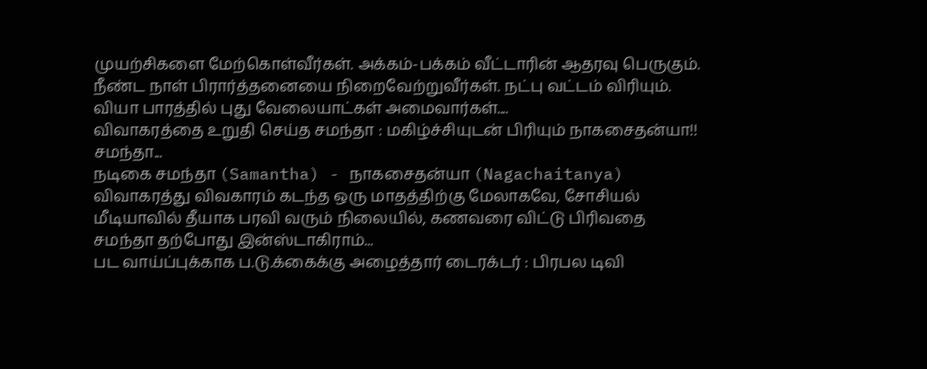முயற்சிகளை மேற்கொள்வீர்கள். அக்கம்-பக்கம் வீட்டாரின் ஆதரவு பெருகும். நீண்ட நாள் பிரார்த்தனையை நிறைவேற்றுவீர்கள். நட்பு வட்டம் விரியும். வியா பாரத்தில் புது வேலையாட்கள் அமைவார்கள்....
விவாகரத்தை உறுதி செய்த சமந்தா : மகிழ்ச்சியுடன் பிரியும் நாகசைதன்யா!!
சமந்தா...
நடிகை சமந்தா (Samantha) - நாகசைதன்யா (Nagachaitanya) விவாகரத்து விவகாரம் கடந்த ஒரு மாதத்திற்கு மேலாகவே, சோசியல் மீடியாவில் தீயாக பரவி வரும் நிலையில், கணவரை விட்டு பிரிவதை சமந்தா தற்போது இன்ஸ்டாகிராம்...
பட வாய்ப்புக்காக ப.டு.க்கைக்கு அழைத்தார் டைரக்டர் : பிரபல டிவி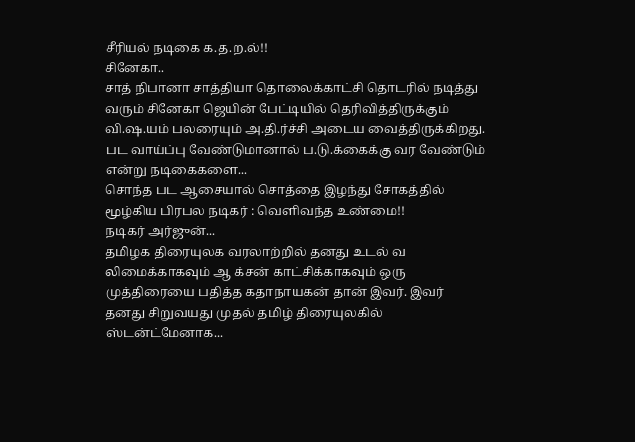சீரியல் நடிகை க.த.ற.ல்!!
சினேகா..
சாத் நிபானா சாத்தியா தொலைக்காட்சி தொடரில் நடித்து வரும் சினேகா ஜெயின் பேட்டியில் தெரிவித்திருக்கும் வி.ஷ.யம் பலரையும் அ.தி.ர்ச்சி அடைய வைத்திருக்கிறது. பட வாய்ப்பு வேண்டுமானால் ப.டு.க்கைக்கு வர வேண்டும் என்று நடிகைகளை...
சொந்த பட ஆசையால் சொத்தை இழந்து சோகத்தில் மூழ்கிய பிரபல நடிகர் : வெளிவந்த உண்மை!!
நடிகர் அர்ஜுன்...
தமிழக திரையுலக வரலாற்றில் தனது உடல் வ லிமைக்காகவும் ஆ க்சன் காட்சிக்காகவும் ஒரு முத்திரையை பதித்த கதாநாயகன் தான் இவர். இவர் தனது சிறுவயது முதல் தமிழ் திரையுலகில் ஸ்டன்ட்மேனாக...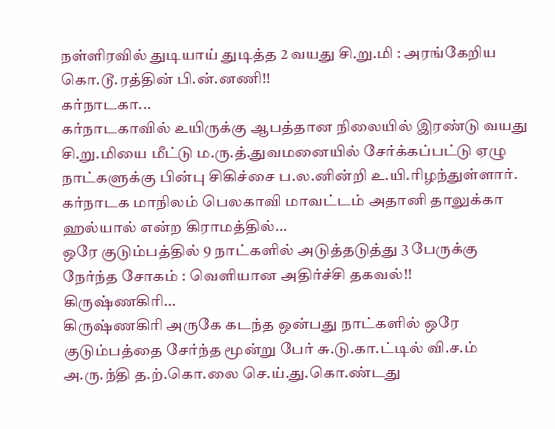நள்ளிரவில் துடியாய் துடித்த 2 வயது சி.று.மி : அரங்கேறிய கொ.டூ.ரத்தின் பி.ன்.னணி!!
கர்நாடகா...
கர்நாடகாவில் உயிருக்கு ஆபத்தான நிலையில் இரண்டு வயது சி.று.மியை மீட்டு ம.ரு.த்.துவமனையில் சேர்க்கப்பட்டு ஏழு நாட்களுக்கு பின்பு சிகிச்சை ப.ல.னின்றி உ.யி.ரிழந்துள்ளார்.
கர்நாடக மாநிலம் பெலகாவி மாவட்டம் அதானி தாலுக்கா ஹல்யால் என்ற கிராமத்தில்...
ஒரே குடும்பத்தில் 9 நாட்களில் அடுத்தடுத்து 3 பேருக்கு நேர்ந்த சோகம் : வெளியான அதிர்ச்சி தகவல்!!
கிருஷ்ணகிரி...
கிருஷ்ணகிரி அருகே கடந்த ஒன்பது நாட்களில் ஒரே குடும்பத்தை சேர்ந்த மூன்று பேர் சு.டு.கா.ட்டில் வி.ச.ம் அ.ரு.ந்தி த.ற்.கொ.லை செ.ய்.து.கொ.ண்டது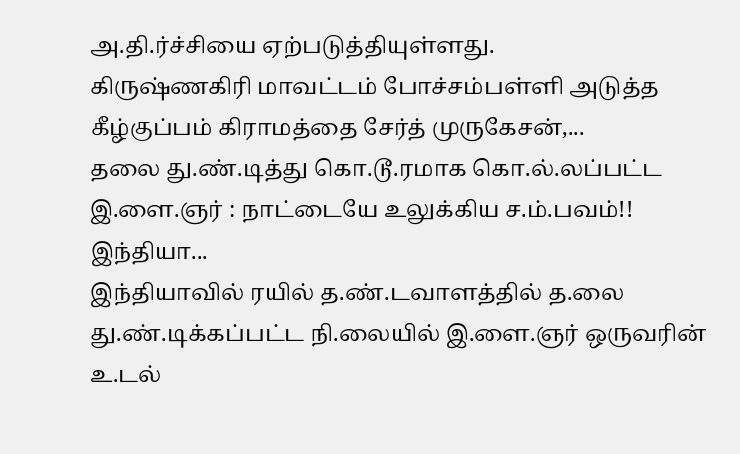அ.தி.ர்ச்சியை ஏற்படுத்தியுள்ளது.
கிருஷ்ணகிரி மாவட்டம் போச்சம்பள்ளி அடுத்த கீழ்குப்பம் கிராமத்தை சேர்த் முருகேசன்,...
தலை து.ண்.டித்து கொ.டூ.ரமாக கொ.ல்.லப்பட்ட இ.ளை.ஞர் : நாட்டையே உலுக்கிய ச.ம்.பவம்!!
இந்தியா...
இந்தியாவில் ரயில் த.ண்.டவாளத்தில் த.லை து.ண்.டிக்கப்பட்ட நி.லையில் இ.ளை.ஞர் ஒருவரின் உ.டல்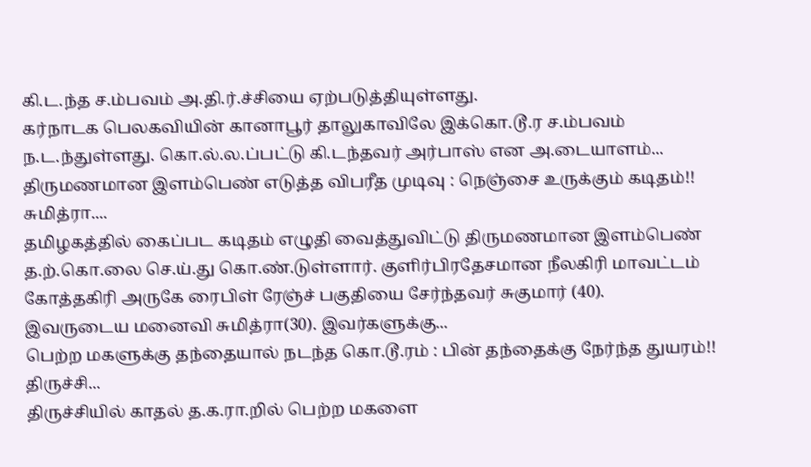கி.ட.ந்த ச.ம்பவம் அ.தி.ர்.ச்சியை ஏற்படுத்தியுள்ளது.
கர்நாடக பெலகவியின் கானாபூர் தாலுகாவிலே இக்கொ.டூ.ர ச.ம்பவம் ந.ட.ந்துள்ளது. கொ.ல்.ல.ப்பட்டு கி.டந்தவர் அர்பாஸ் என அ.டையாளம்...
திருமணமான இளம்பெண் எடுத்த விபரீத முடிவு : நெஞ்சை உருக்கும் கடிதம்!!
சுமித்ரா....
தமிழகத்தில் கைப்பட கடிதம் எழுதி வைத்துவிட்டு திருமணமான இளம்பெண் த.ற்.கொ.லை செ.ய்.து கொ.ண்.டுள்ளார். குளிர்பிரதேசமான நீலகிரி மாவட்டம் கோத்தகிரி அருகே ரைபிள் ரேஞ்ச் பகுதியை சேர்ந்தவர் சுகுமார் (40).
இவருடைய மனைவி சுமித்ரா(30). இவர்களுக்கு...
பெற்ற மகளுக்கு தந்தையால் நடந்த கொ.டூ.ரம் : பின் தந்தைக்கு நேர்ந்த துயரம்!!
திருச்சி...
திருச்சியில் காதல் த.க.ரா.றில் பெற்ற மகளை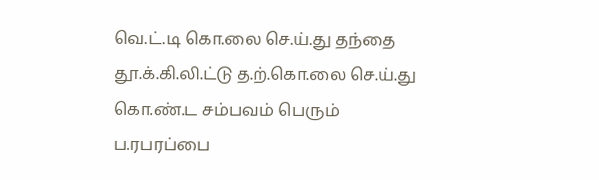வெ.ட்.டி கொ.லை செ.ய்.து தந்தை தூ.க்.கி.லி.ட்டு த.ற்.கொ.லை செ.ய்.து கொ.ண்.ட சம்பவம் பெரும் ப.ரபரப்பை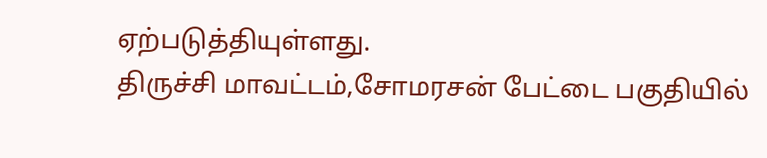ஏற்படுத்தியுள்ளது.
திருச்சி மாவட்டம்,சோமரசன் பேட்டை பகுதியில்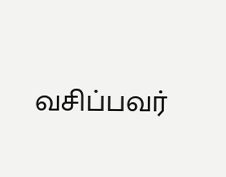வசிப்பவர்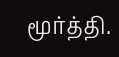மூர்த்தி.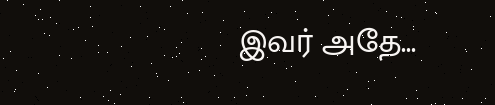இவர் அதே...